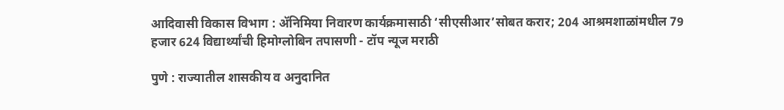आदिवासी विकास विभाग : ॲनिमिया निवारण कार्यक्रमासाठी ‘सीएसीआर’सोबत करार; 204 आश्रमशाळांमधील 79 हजार 624 विद्यार्थ्यांची हिमोग्लोबिन तपासणी - टॉप न्यूज मराठी

पुणे : राज्यातील शासकीय व अनुदानित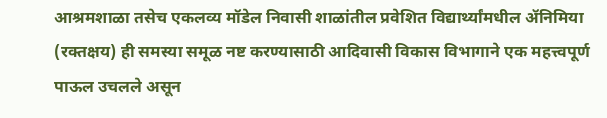आश्रमशाळा तसेच एकलव्य मॉडेल निवासी शाळांतील प्रवेशित विद्यार्थ्यांमधील ॲनिमिया (रक्तक्षय) ही समस्या समूळ नष्ट करण्यासाठी आदिवासी विकास विभागाने एक महत्त्वपूर्ण पाऊल उचलले असून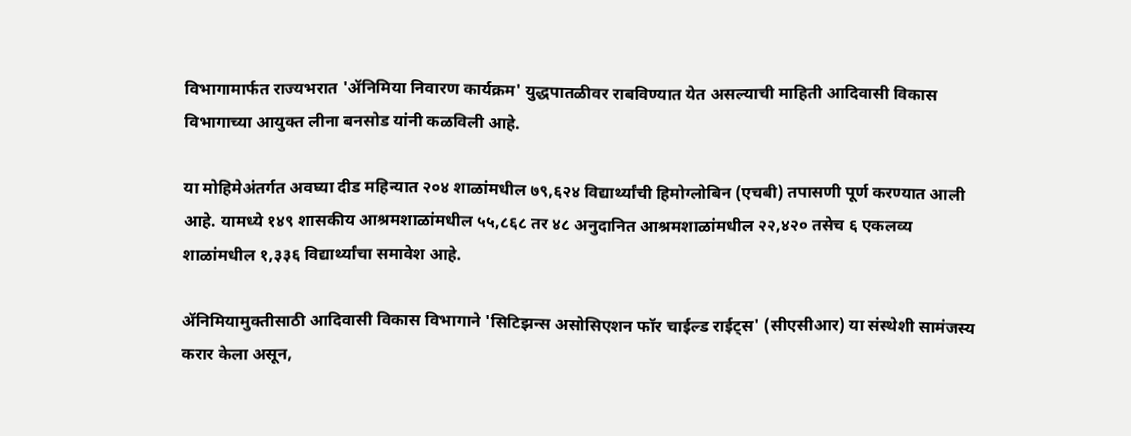विभागामार्फत राज्यभरात 'ॲनिमिया निवारण कार्यक्रम' युद्धपातळीवर राबविण्यात येत असल्याची माहिती आदिवासी विकास विभागाच्या आयुक्त लीना बनसोड यांनी कळविली आहे.

या मोहिमेअंतर्गत अवघ्या दीड महिन्यात २०४ शाळांमधील ७९,६२४ विद्यार्थ्यांची हिमोग्लोबिन (एचबी) तपासणी पूर्ण करण्यात आली आहे. यामध्ये १४९ शासकीय आश्रमशाळांमधील ५५,८६८ तर ४८ अनुदानित आश्रमशाळांमधील २२,४२० तसेच ६ एकलव्य शाळांमधील १,३३६ विद्यार्थ्यांचा समावेश आहे.

ॲनिमियामुक्तीसाठी आदिवासी विकास विभागाने 'सिटिझन्स असोसिएशन फॉर चाईल्ड राईट्स' (सीएसीआर) या संस्थेशी सामंजस्य करार केला असून,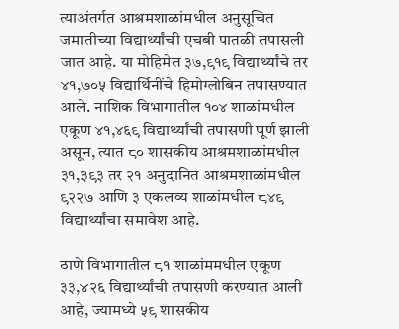त्याअंतर्गत आश्रमशाळांमधील अनुसूचित जमातीच्या विद्यार्थ्यांची एचबी पातळी तपासली जात आहे. या मोहिमेत ३७,९१९ विद्यार्थ्यांचे तर ४१,७०५ विद्यार्थिनींचे हिमोग्लोबिन तपासण्यात आले. नाशिक विभागातील १०४ शाळांमधील एकूण ४१,४६९ विद्यार्थ्यांची तपासणी पूर्ण झाली असून, त्यात ८० शासकीय आश्रमशाळांमधील ३१,३९३ तर २१ अनुदानित आश्रमशाळांमधील ९२२७ आणि ३ एकलव्य शाळांमधील ८४९ विद्यार्थ्यांचा समावेश आहे.

ठाणे विभागातील ८१ शाळांममधील एकूण ३३,४२६ विद्यार्थ्यांची तपासणी करण्यात आली आहे, ज्यामध्ये ५९ शासकीय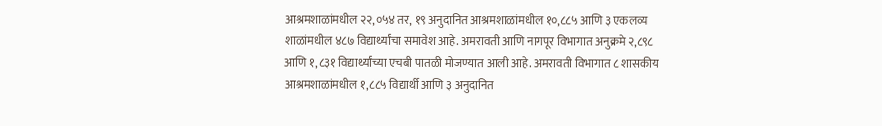आश्रमशाळांमधील २२,०५४ तर, १९ अनुदानित आश्रमशाळांमधील १०,८८५ आणि ३ एकलव्य शाळांमधील ४८७ विद्यार्थ्यांचा समावेश आहे. अमरावती आणि नागपूर विभागात अनुक्रमे २,८९८ आणि १,८३१ विद्यार्थ्यांच्या एचबी पातळी मोजण्यात आली आहे. अमरावती विभागात ८ शासकीय आश्रमशाळांमधील १,८८५ विद्यार्थी आणि ३ अनुदानित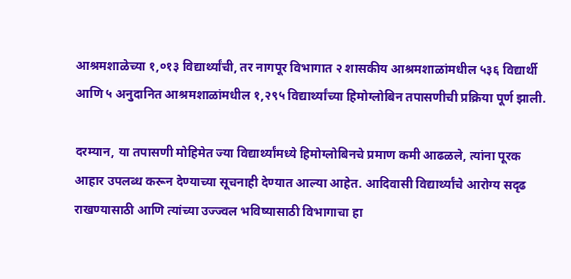आश्रमशाळेच्या १,०१३ विद्यार्थ्यांची, तर नागपूर विभागात २ शासकीय आश्रमशाळांमधील ५३६ विद्यार्थी आणि ५ अनुदानित आश्रमशाळांमधील १,२९५ विद्यार्थ्यांच्या हिमोग्लोबिन तपासणीची प्रक्रिया पूर्ण झाली.

दरम्यान, या तपासणी मोहिमेत ज्या विद्यार्थ्यांमध्ये हिमोग्लोबिनचे प्रमाण कमी आढळले, त्यांना पूरक आहार उपलब्ध करून देण्याच्या सूचनाही देण्यात आल्या आहेत. आदिवासी विद्यार्थ्यांचे आरोग्य सदृढ राखण्यासाठी आणि त्यांच्या उज्ज्वल भविष्यासाठी विभागाचा हा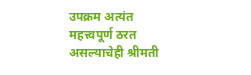उपक्रम अत्यंत महत्त्वपूर्ण ठरत असल्याचेही श्रीमती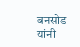बनसोड यांनी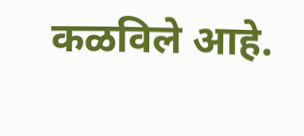कळविले आहे.